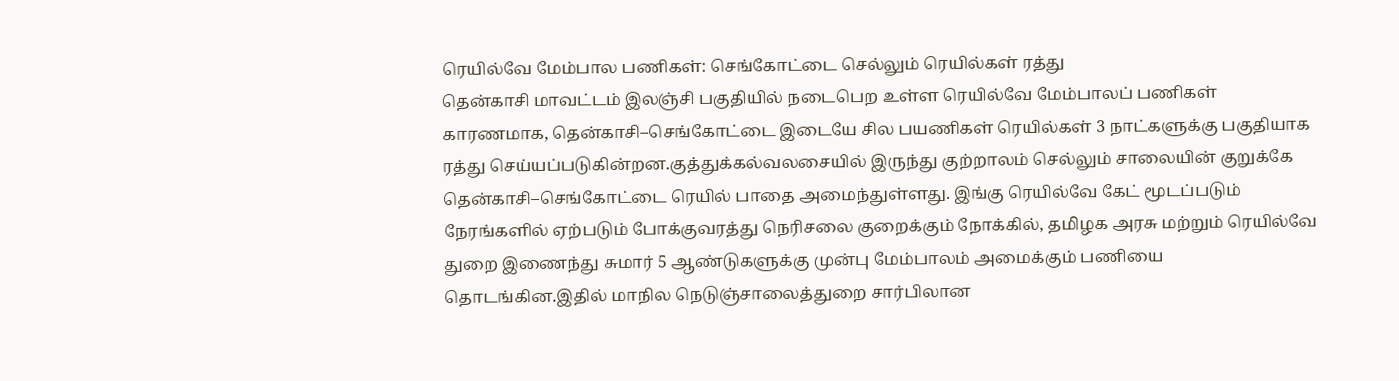ரெயில்வே மேம்பால பணிகள்: செங்கோட்டை செல்லும் ரெயில்கள் ரத்து
தென்காசி மாவட்டம் இலஞ்சி பகுதியில் நடைபெற உள்ள ரெயில்வே மேம்பாலப் பணிகள் காரணமாக, தென்காசி–செங்கோட்டை இடையே சில பயணிகள் ரெயில்கள் 3 நாட்களுக்கு பகுதியாக ரத்து செய்யப்படுகின்றன.குத்துக்கல்வலசையில் இருந்து குற்றாலம் செல்லும் சாலையின் குறுக்கே தென்காசி–செங்கோட்டை ரெயில் பாதை அமைந்துள்ளது. இங்கு ரெயில்வே கேட் மூடப்படும் நேரங்களில் ஏற்படும் போக்குவரத்து நெரிசலை குறைக்கும் நோக்கில், தமிழக அரசு மற்றும் ரெயில்வே துறை இணைந்து சுமார் 5 ஆண்டுகளுக்கு முன்பு மேம்பாலம் அமைக்கும் பணியை தொடங்கின.இதில் மாநில நெடுஞ்சாலைத்துறை சார்பிலான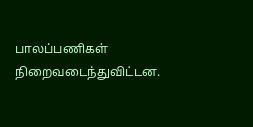பாலப்பணிகள் நிறைவடைந்துவிட்டன.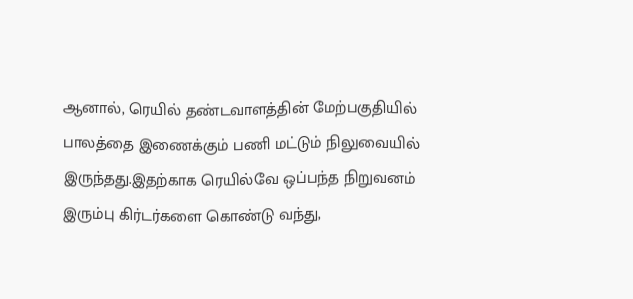ஆனால், ரெயில் தண்டவாளத்தின் மேற்பகுதியில் பாலத்தை இணைக்கும் பணி மட்டும் நிலுவையில் இருந்தது.இதற்காக ரெயில்வே ஒப்பந்த நிறுவனம் இரும்பு கிர்டர்களை கொண்டு வந்து,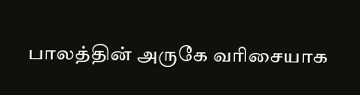பாலத்தின் அருகே வரிசையாக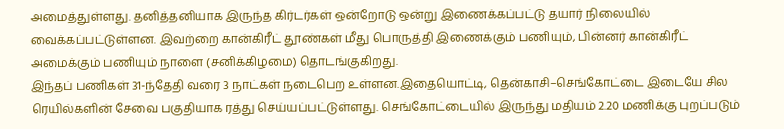அமைத்துள்ளது. தனித்தனியாக இருந்த கிர்டர்கள் ஒன்றோடு ஒன்று இணைக்கப்பட்டு தயார் நிலையில் வைக்கப்பட்டுள்ளன. இவற்றை கான்கிரீட் தூண்கள் மீது பொருத்தி இணைக்கும் பணியும், பின்னர் கான்கிரீட் அமைக்கும் பணியும் நாளை (சனிக்கிழமை) தொடங்குகிறது.
இந்தப் பணிகள் 31-ந்தேதி வரை 3 நாட்கள் நடைபெற உள்ளன.இதையொட்டி, தென்காசி–செங்கோட்டை இடையே சில ரெயில்களின் சேவை பகுதியாக ரத்து செய்யப்பட்டுள்ளது. செங்கோட்டையில் இருந்து மதியம் 2.20 மணிக்கு புறப்படும்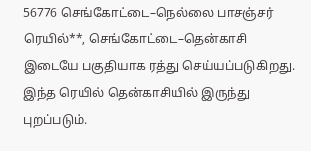56776 செங்கோட்டை–நெல்லை பாசஞ்சர் ரெயில்**, செங்கோட்டை–தென்காசி இடையே பகுதியாக ரத்து செய்யப்படுகிறது. இந்த ரெயில் தென்காசியில் இருந்து புறப்படும்.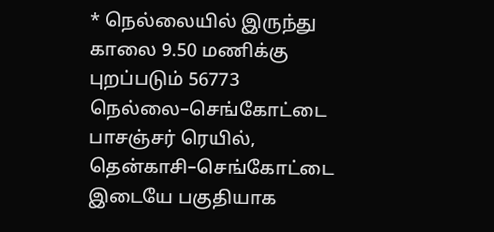* நெல்லையில் இருந்து காலை 9.50 மணிக்கு புறப்படும் 56773 நெல்லை–செங்கோட்டை பாசஞ்சர் ரெயில், தென்காசி–செங்கோட்டை இடையே பகுதியாக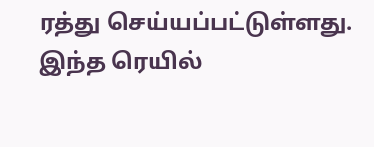ரத்து செய்யப்பட்டுள்ளது. இந்த ரெயில்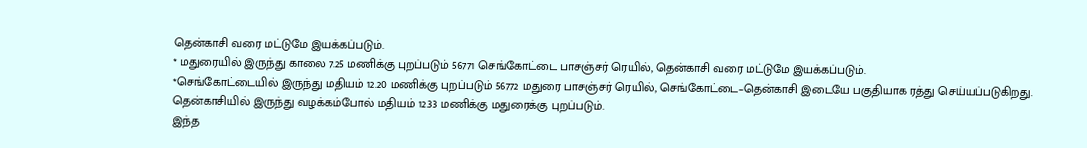தென்காசி வரை மட்டுமே இயக்கப்படும்.
* மதுரையில் இருந்து காலை 7.25 மணிக்கு புறப்படும் 56771 செங்கோட்டை பாசஞ்சர் ரெயில், தென்காசி வரை மட்டுமே இயக்கப்படும்.
*செங்கோட்டையில் இருந்து மதியம் 12.20 மணிக்கு புறப்படும் 56772 மதுரை பாசஞ்சர் ரெயில், செங்கோட்டை–தென்காசி இடையே பகுதியாக ரத்து செய்யப்படுகிறது. தென்காசியில் இருந்து வழக்கம்போல் மதியம் 12.33 மணிக்கு மதுரைக்கு புறப்படும்.
இந்த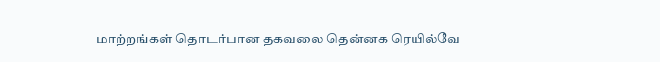மாற்றங்கள் தொடர்பான தகவலை தென்னக ரெயில்வே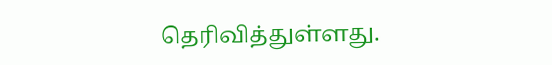தெரிவித்துள்ளது.